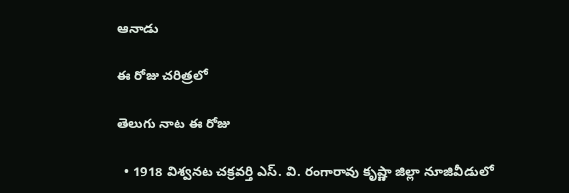ఆనాడు

ఈ రోజు చరిత్రలో

తెలుగు నాట ఈ రోజు

  • 1918 విశ్వనట చక్రవర్తి ఎస్. వి. రంగారావు కృష్ణా జిల్లా నూజివీడులో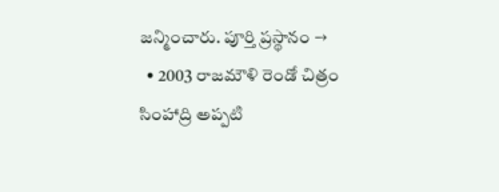జన్మించారు. పూర్తి ప్రస్థానం →
  • 2003 రాజమౌళి రెండో చిత్రం సింహాద్రి అప్పటి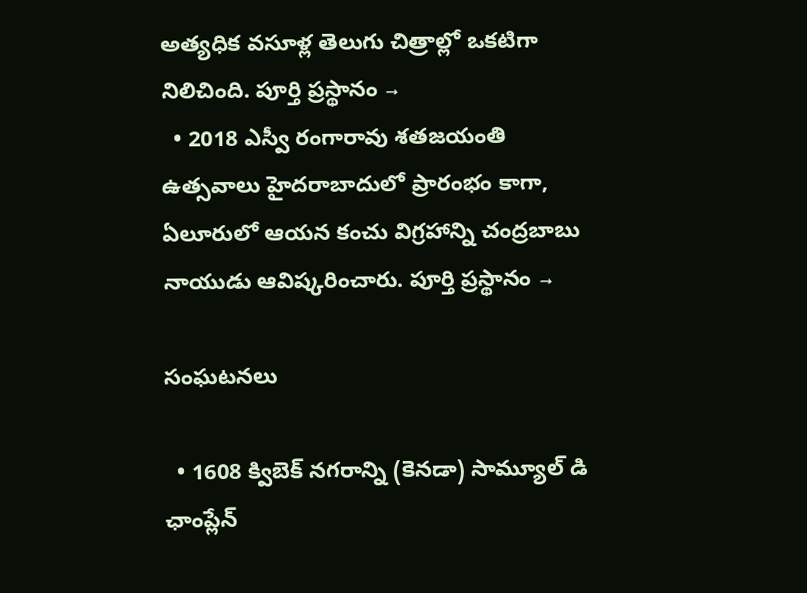అత్యధిక వసూళ్ల తెలుగు చిత్రాల్లో ఒకటిగా నిలిచింది. పూర్తి ప్రస్థానం →
  • 2018 ఎస్వీ రంగారావు శతజయంతి ఉత్సవాలు హైదరాబాదులో ప్రారంభం కాగా, ఏలూరులో ఆయన కంచు విగ్రహాన్ని చంద్రబాబు నాయుడు ఆవిష్కరించారు. పూర్తి ప్రస్థానం →

సంఘటనలు

  • 1608 క్విబెక్ నగరాన్ని (కెనడా) సామ్యూల్ డి ఛాంప్లేన్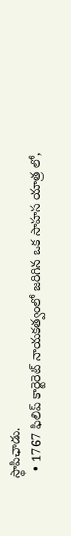స్థాపిఛాడు.
  • 1767 ఫిలిప్ కార్టెరెట్ నాయకత్వంలో జరిగిన ఒక సాహస యాత్ర లో,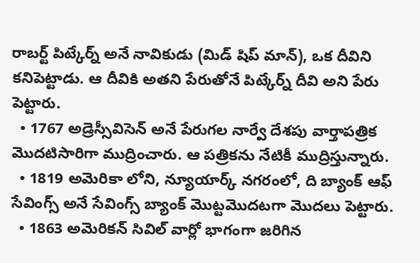రాబర్ట్ పిట్కేర్న్ అనే నావికుడు (మిడ్ షిప్ మాన్), ఒక దీవిని కనిపెట్టాడు. ఆ దీవికి అతని పేరుతోనే పిట్కేర్న్ దీవి అని పేరు పెట్టారు.
  • 1767 అడ్రెస్సీవిసెన్ అనే పేరుగల నార్వే దేశపు వార్తాపత్రిక మొదటిసారిగా ముద్రించారు. ఆ పత్రికను నేటికీ ముద్రిస్తున్నారు.
  • 1819 అమెరికా లోని, న్యూయార్క్ నగరంలో, ది బ్యాంక్ ఆఫ్ సేవింగ్స్ అనే సేవింగ్స్ బ్యాంక్ మొట్టమొదటగా మొదలు పెట్టారు.
  • 1863 అమెరికన్ సివిల్ వార్లో భాగంగా జరిగిన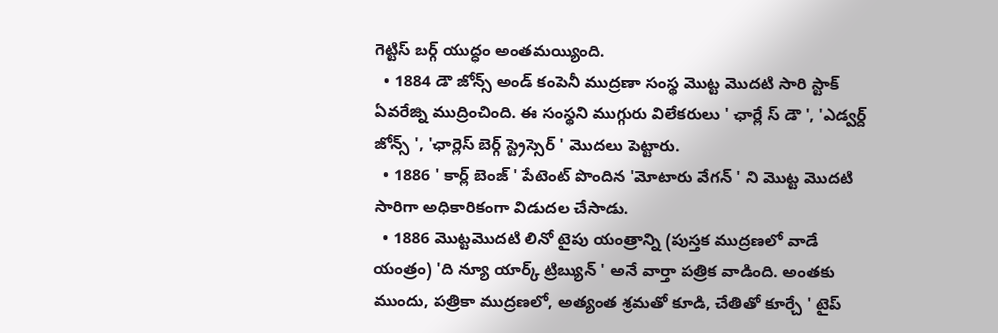గెట్టిస్ బర్గ్ యుద్ధం అంతమయ్యింది.
  • 1884 డౌ జోన్స్ అండ్ కంపెనీ ముద్రణా సంస్థ మొట్ట మొదటి సారి స్టాక్ ఏవరేజ్ని ముద్రించింది. ఈ సంస్థని ముగ్గురు విలేకరులు ' ఛార్లే స్ డౌ ', 'ఎడ్వర్ద్ జోన్స్ ', 'ఛార్లెస్ బెర్గ్ స్ట్రెస్సెర్ ' మొదలు పెట్టారు.
  • 1886 ' కార్ల్ బెంజ్ ' పేటెంట్ పొందిన 'మోటారు వేగన్ ' ని మొట్ట మొదటి సారిగా అధికారికంగా విడుదల చేసాడు.
  • 1886 మొట్టమొదటి లినో టైపు యంత్రాన్ని (పుస్తక ముద్రణలో వాడే యంత్రం) 'ది న్యూ యార్క్ ట్రిబ్యున్ ' అనే వార్తా పత్రిక వాడింది. అంతకు ముందు, పత్రికా ముద్రణలో, అత్యంత శ్రమతో కూడి, చేతితో కూర్చే ' టైప్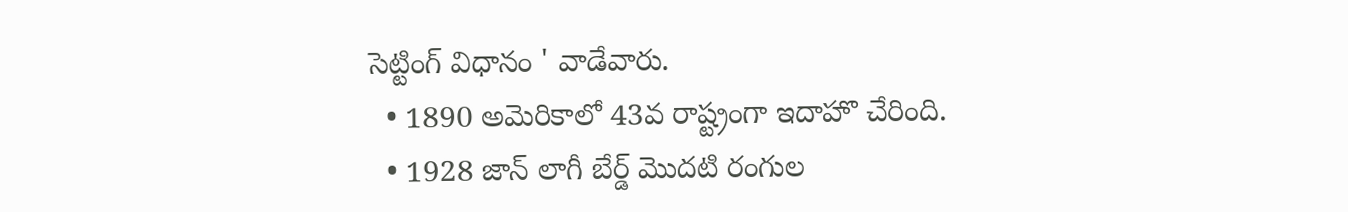సెట్టింగ్ విధానం ' వాడేవారు.
  • 1890 అమెరికాలో 43వ రాష్ట్రంగా ఇదాహొ చేరింది.
  • 1928 జాన్ లాగీ బేర్డ్ మొదటి రంగుల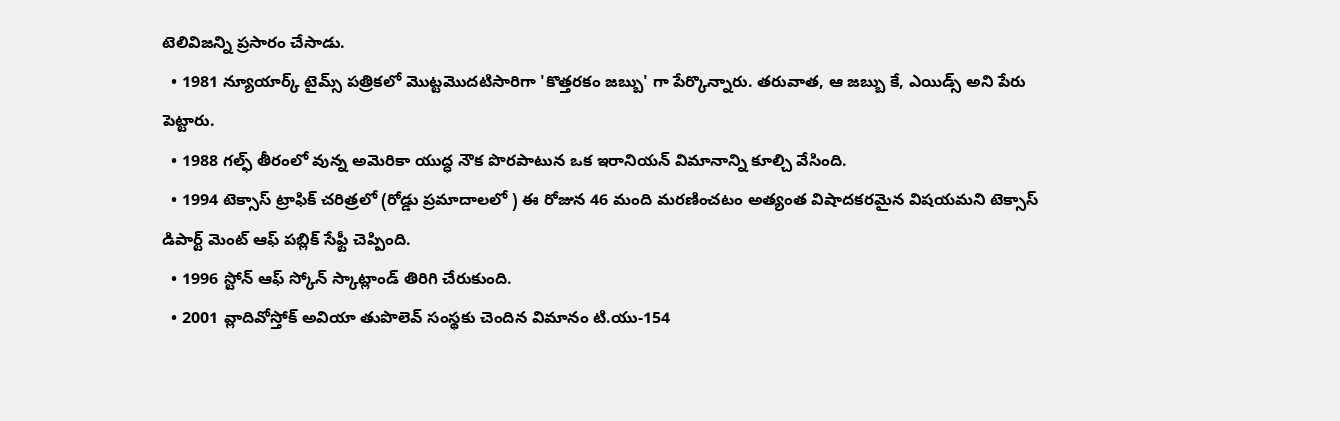టెలివిజన్ని ప్రసారం చేసాడు.
  • 1981 న్యూయార్క్ టైమ్స్ పత్రికలో మొట్టమొదటిసారిగా 'కొత్తరకం జబ్బు' గా పేర్కొన్నారు. తరువాత, ఆ జబ్బు కే, ఎయిడ్స్ అని పేరు పెట్టారు.
  • 1988 గల్ఫ్ తీరంలో వున్న అమెరికా యుద్ధ నౌక పొరపాటున ఒక ఇరానియన్ విమానాన్ని కూల్చి వేసింది.
  • 1994 టెక్సాస్ ట్రాఫిక్ చరిత్రలో (రోడ్డు ప్రమాదాలలో ) ఈ రోజున 46 మంది మరణించటం అత్యంత విషాదకరమైన విషయమని టెక్సాస్ డిపార్ట్ మెంట్ ఆఫ్ పబ్లిక్ సేఫ్టీ చెప్పింది.
  • 1996 స్టోన్ ఆఫ్ స్కోన్ స్కాట్లాండ్ తిరిగి చేరుకుంది.
  • 2001 వ్లాదివోస్తోక్ అవియా తుపొలెవ్ సంస్థకు చెందిన విమానం టి.యు-154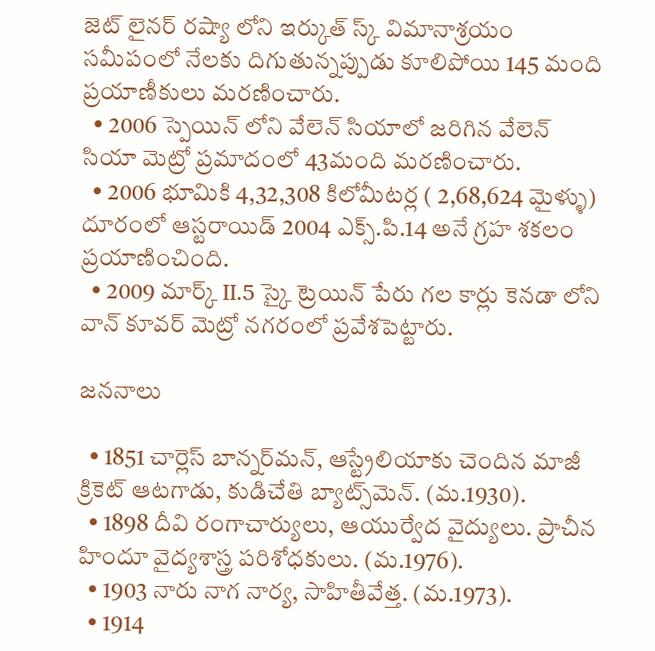జెట్ లైనర్ రష్యా లోని ఇర్కుత్ స్క్ విమానాశ్రయం సమీపంలో నేలకు దిగుతున్నప్పుడు కూలిపోయి 145 మంది ప్రయాణీకులు మరణించారు.
  • 2006 స్పెయిన్ లోని వేలెన్ సియాలో జరిగిన వేలెన్ సియా మెట్రో ప్రమాదంలో 43మంది మరణించారు.
  • 2006 భూమికి 4,32,308 కిలోమీటర్ల ( 2,68,624 మైళ్ళు) దూరంలో ఆస్టరాయిడ్ 2004 ఎక్స్.పి.14 అనే గ్రహ శకలం ప్రయాణించింది.
  • 2009 మార్క్ II.5 స్కై ట్రెయిన్ పేరు గల కార్లు కెనడా లోని వాన్ కూవర్ మెట్రో నగరంలో ప్రవేశపెట్టారు.

జననాలు

  • 1851 చార్లెస్ బాన్నర్‌మన్, ఆస్ట్రేలియాకు చెందిన మాజీ క్రికెట్ ఆటగాడు, కుడిచేతి బ్యాట్స్‌మెన్. (మ.1930).
  • 1898 దీవి రంగాచార్యులు, ఆయుర్వేద వైద్యులు. ప్రాచీన హిందూ వైద్యశాస్త్ర పరిశోధకులు. (మ.1976).
  • 1903 నారు నాగ నార్య, సాహితీవేత్త. (మ.1973).
  • 1914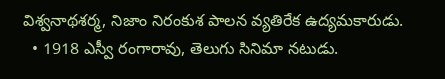విశ్వనాథశర్మ, నిజాం నిరంకుశ పాలన వ్యతిరేక ఉద్యమకారుడు.
  • 1918 ఎస్వీ రంగారావు, తెలుగు సినిమా నటుడు.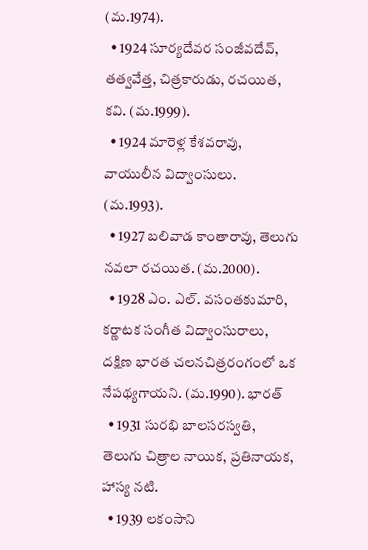(మ.1974).
  • 1924 సూర్యదేవర సంజీవదేవ్, తత్వవేత్త, చిత్రకారుడు, రచయిత, కవి. (మ.1999).
  • 1924 మారెళ్ల కేశవరావు, వాయులీన విద్వాంసులు. (మ.1993).
  • 1927 బలివాడ కాంతారావు, తెలుగు నవలా రచయిత. (మ.2000).
  • 1928 ఎం. ఎల్. వసంతకుమారి, కర్ణాటక సంగీత విద్వాంసురాలు, దక్షిణ భారత చలనచిత్రరంగంలో ఒక నేపథ్యగాయని. (మ.1990). భారత్
  • 1931 సురభి బాలసరస్వతి, తెలుగు చిత్రాల నాయిక, ప్రతినాయక, హాస్య నటి.
  • 1939 లకంసాని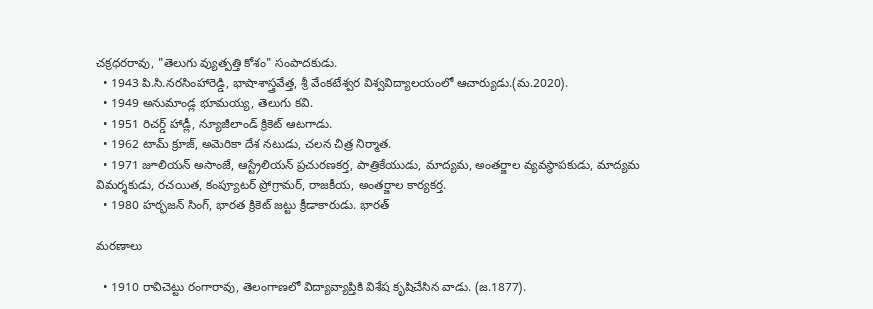చక్రధరరావు, "తెలుగు వ్యుత్పత్తి కోశం" సంపాదకుడు.
  • 1943 పి.సి.నరసింహారెడ్డి, భాషాశాస్త్రవేత్త, శ్రీ వేంకటేశ్వర విశ్వవిద్యాలయంలో ఆచార్యుడు.(మ.2020).
  • 1949 అనుమాండ్ల భూమయ్య, తెలుగు కవి.
  • 1951 రిచర్డ్ హాడ్లీ, న్యూజీలాండ్ క్రికెట్ ఆటగాడు.
  • 1962 టామ్ క్రూజ్, అమెరికా దేశ నటుడు, చలన చిత్ర నిర్మాత.
  • 1971 జూలియన్ అసాంజే, ఆస్ట్రేలియన్ ప్రచురణకర్త, పాత్రికేయుడు, మాద్యమ, అంతర్జాల వ్యవస్థాపకుడు, మాద్యమ విమర్శకుడు, రచయిత, కంప్యూటర్ ప్రోగ్రామర్, రాజకీయ, అంతర్జాల కార్యకర్త.
  • 1980 హర్భజన్ సింగ్, భారత క్రికెట్ జట్టు క్రీడాకారుడు. భారత్

మరణాలు

  • 1910 రావిచెట్టు రంగారావు, తెలంగాణలో విద్యావ్యాప్తికి విశేష కృషిచేసిన వాడు. (జ.1877).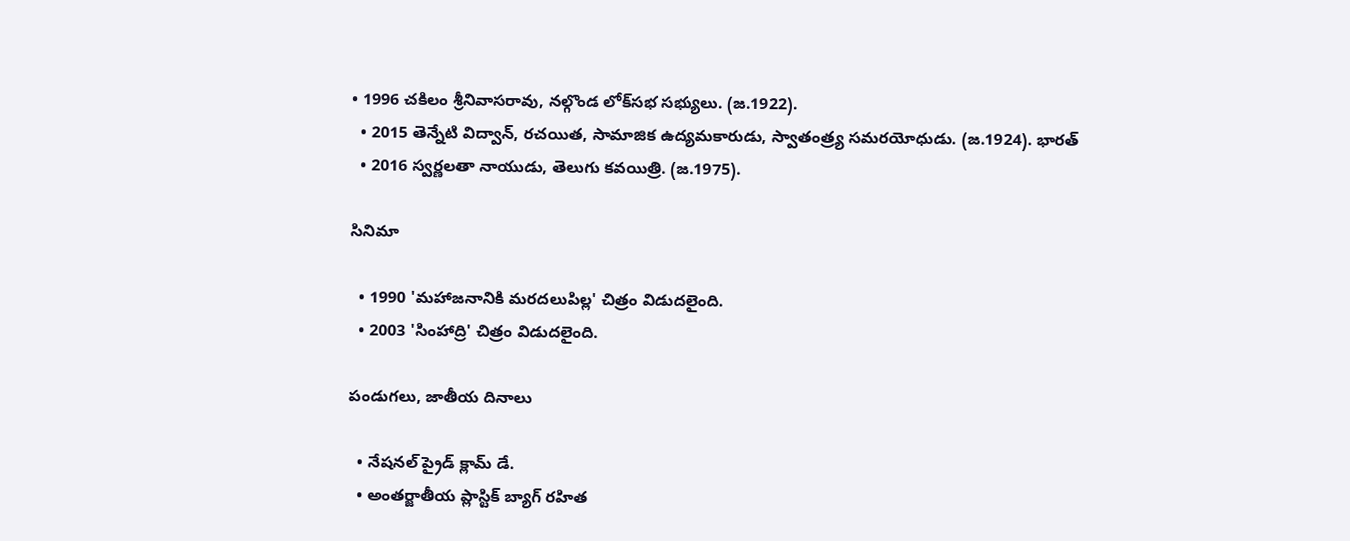• 1996 చకిలం శ్రీనివాసరావు, నల్గొండ లోక్‌సభ సభ్యులు. (జ.1922).
  • 2015 తెన్నేటి విద్వాన్, రచయిత, సామాజిక ఉద్యమకారుడు, స్వాతంత్ర్య సమరయోధుడు. (జ.1924). భారత్
  • 2016 స్వర్ణలతా నాయుడు, తెలుగు కవయిత్రి. (జ.1975).

సినిమా

  • 1990 'మహాజనానికి మరదలుపిల్ల' చిత్రం విడుదలైంది.
  • 2003 'సింహాద్రి' చిత్రం విడుదలైంది.

పండుగలు, జాతీయ దినాలు

  • నేషనల్ ప్రైడ్ క్లామ్ డే.
  • అంతర్జాతీయ ప్లాస్టిక్ బ్యాగ్ రహిత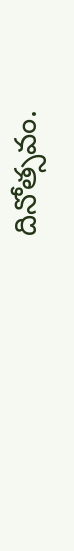దినోత్సవం.